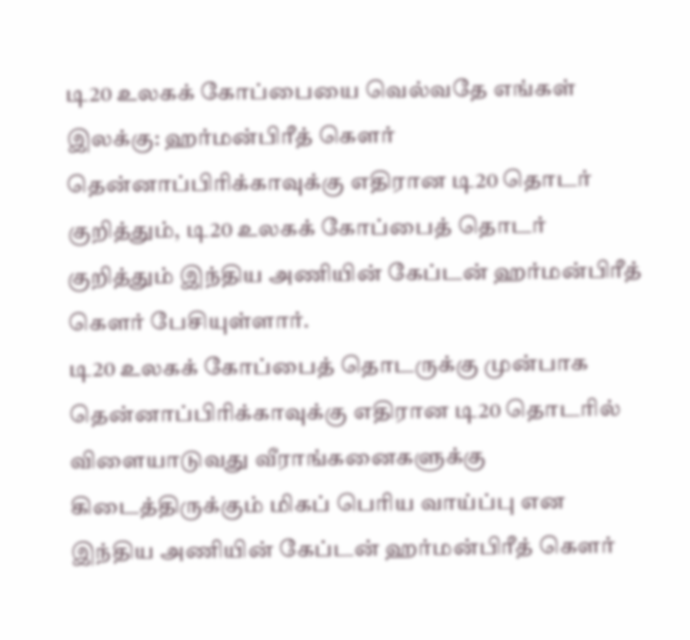டி20 உலகக் கோப்பையை வெல்வதே எங்கள் இலக்கு: ஹர்மன்பிரீத் கௌர்
தென்னாப்பிரிக்காவுக்கு எதிரான டி20 தொடர் குறித்தும், டி20 உலகக் கோப்பைத் தொடர் குறித்தும் இந்திய அணியின் கேப்டன் ஹர்மன்பிரீத் கௌர் பேசியுள்ளார்.
டி20 உலகக் கோப்பைத் தொடருக்கு முன்பாக தென்னாப்பிரிக்காவுக்கு எதிரான டி20 தொடரில் விளையாடுவது வீராங்கனைகளுக்கு கிடைத்திருக்கும் மிகப் பெரிய வாய்ப்பு என இந்திய அணியின் கேப்டன் ஹர்மன்பிரீத் கௌர்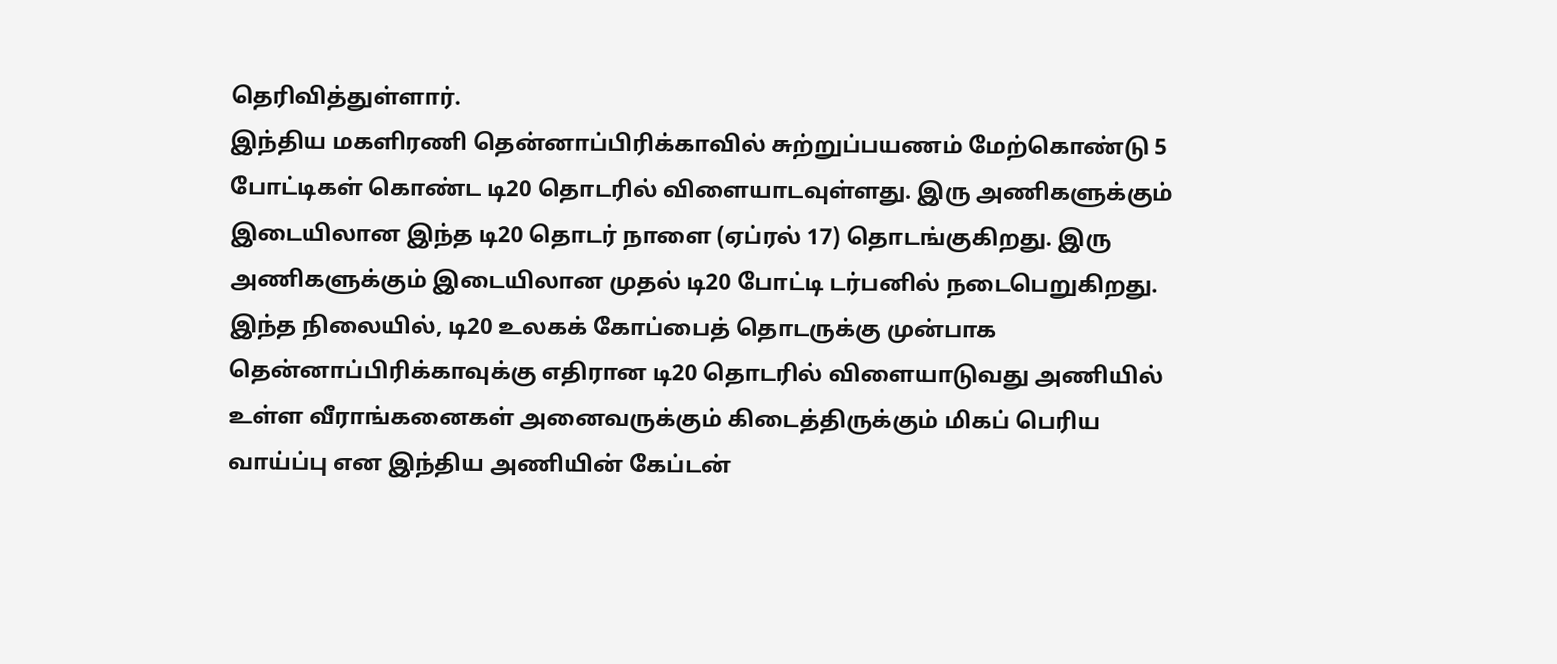தெரிவித்துள்ளார்.
இந்திய மகளிரணி தென்னாப்பிரிக்காவில் சுற்றுப்பயணம் மேற்கொண்டு 5 போட்டிகள் கொண்ட டி20 தொடரில் விளையாடவுள்ளது. இரு அணிகளுக்கும் இடையிலான இந்த டி20 தொடர் நாளை (ஏப்ரல் 17) தொடங்குகிறது. இரு அணிகளுக்கும் இடையிலான முதல் டி20 போட்டி டர்பனில் நடைபெறுகிறது.
இந்த நிலையில், டி20 உலகக் கோப்பைத் தொடருக்கு முன்பாக தென்னாப்பிரிக்காவுக்கு எதிரான டி20 தொடரில் விளையாடுவது அணியில் உள்ள வீராங்கனைகள் அனைவருக்கும் கிடைத்திருக்கும் மிகப் பெரிய வாய்ப்பு என இந்திய அணியின் கேப்டன்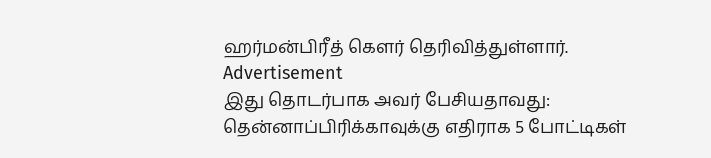ஹர்மன்பிரீத் கௌர் தெரிவித்துள்ளார்.
Advertisement
இது தொடர்பாக அவர் பேசியதாவது: தென்னாப்பிரிக்காவுக்கு எதிராக 5 போட்டிகள்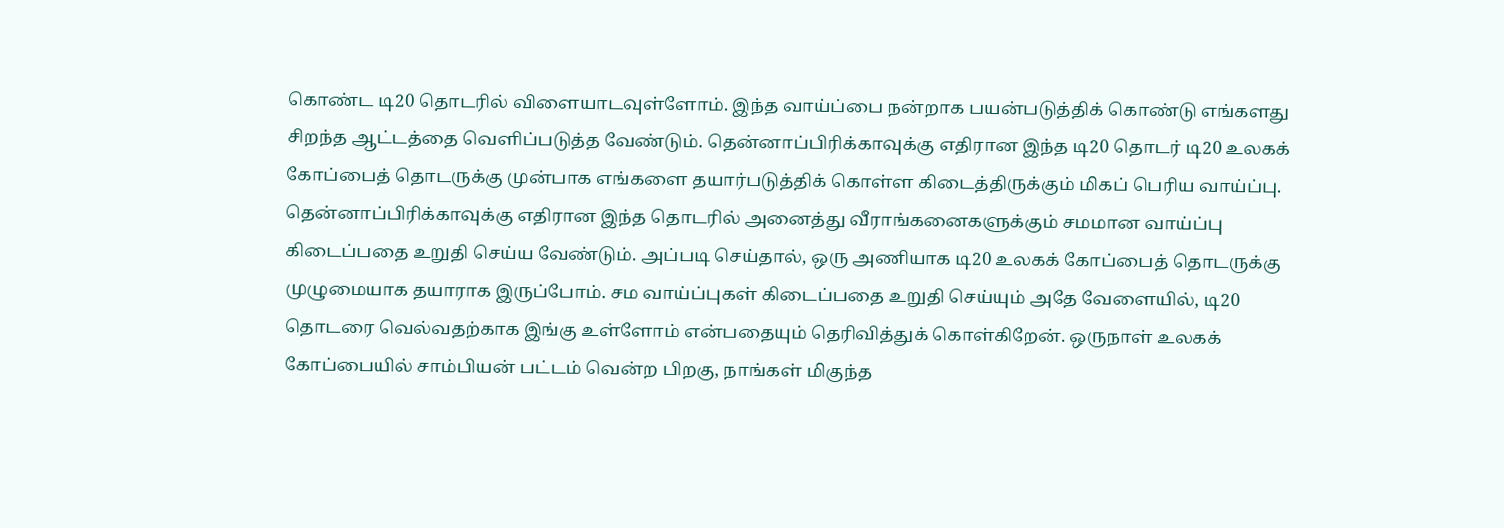கொண்ட டி20 தொடரில் விளையாடவுள்ளோம். இந்த வாய்ப்பை நன்றாக பயன்படுத்திக் கொண்டு எங்களது சிறந்த ஆட்டத்தை வெளிப்படுத்த வேண்டும். தென்னாப்பிரிக்காவுக்கு எதிரான இந்த டி20 தொடர் டி20 உலகக் கோப்பைத் தொடருக்கு முன்பாக எங்களை தயார்படுத்திக் கொள்ள கிடைத்திருக்கும் மிகப் பெரிய வாய்ப்பு.
தென்னாப்பிரிக்காவுக்கு எதிரான இந்த தொடரில் அனைத்து வீராங்கனைகளுக்கும் சமமான வாய்ப்பு கிடைப்பதை உறுதி செய்ய வேண்டும். அப்படி செய்தால், ஒரு அணியாக டி20 உலகக் கோப்பைத் தொடருக்கு முழுமையாக தயாராக இருப்போம். சம வாய்ப்புகள் கிடைப்பதை உறுதி செய்யும் அதே வேளையில், டி20 தொடரை வெல்வதற்காக இங்கு உள்ளோம் என்பதையும் தெரிவித்துக் கொள்கிறேன். ஒருநாள் உலகக் கோப்பையில் சாம்பியன் பட்டம் வென்ற பிறகு, நாங்கள் மிகுந்த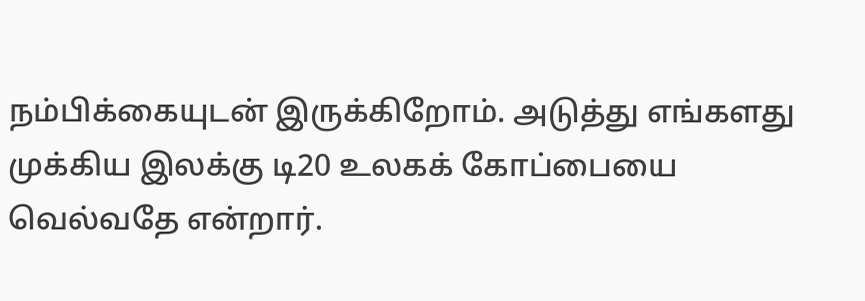நம்பிக்கையுடன் இருக்கிறோம். அடுத்து எங்களது முக்கிய இலக்கு டி20 உலகக் கோப்பையை வெல்வதே என்றார்.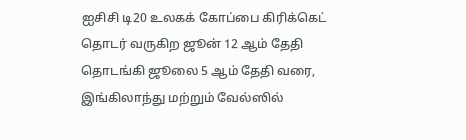ஐசிசி டி20 உலகக் கோப்பை கிரிக்கெட் தொடர் வருகிற ஜூன் 12 ஆம் தேதி தொடங்கி ஜூலை 5 ஆம் தேதி வரை, இங்கிலாந்து மற்றும் வேல்ஸில்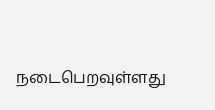நடைபெறவுள்ளது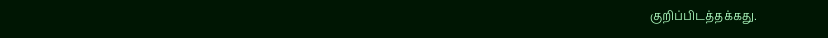குறிப்பிடத்தக்கது.